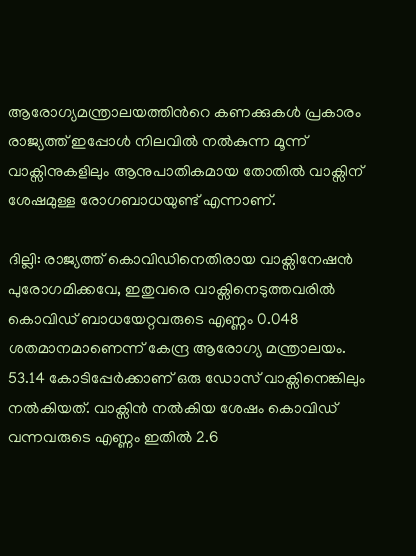ആരോഗ്യമന്ത്രാലയത്തിന്‍റെ കണക്കുകള്‍ പ്രകാരം രാജ്യത്ത് ഇപ്പോള്‍ നിലവില്‍ നല്‍കുന്ന മൂന്ന് വാക്സിനുകളിലും ആനുപാതികമായ തോതില്‍ വാക്സിന് ശേഷമുള്ള രോഗബാധയുണ്ട് എന്നാണ്.

ദില്ലി: രാജ്യത്ത് കൊവിഡിനെതിരായ വാക്സിനേഷന്‍ പുരോഗമിക്കവേ, ഇതുവരെ വാക്സിനെടുത്തവരില്‍ കൊവിഡ് ബാധയേറ്റവരുടെ എണ്ണം 0.048 ശതമാനമാണെന്ന് കേന്ദ്ര ആരോഗ്യ മന്ത്രാലയം. 53.14 കോടിപ്പേര്‍ക്കാണ് ഒരു ഡോസ് വാക്സിനെങ്കിലും നല്‍കിയത്. വാക്സിന്‍ നല്‍കിയ ശേഷം കൊവിഡ് വന്നവരുടെ എണ്ണം ഇതില്‍ 2.6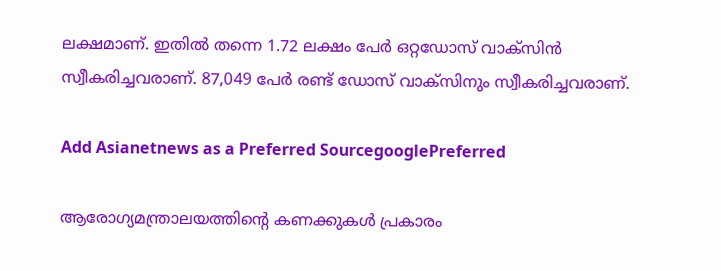ലക്ഷമാണ്. ഇതില്‍ തന്നെ 1.72 ലക്ഷം പേര്‍ ഒറ്റഡോസ് വാക്സിന്‍ സ്വീകരിച്ചവരാണ്. 87,049 പേര്‍ രണ്ട് ഡോസ് വാക്സിനും സ്വീകരിച്ചവരാണ്.

Add Asianetnews as a Preferred SourcegooglePreferred

ആരോഗ്യമന്ത്രാലയത്തിന്‍റെ കണക്കുകള്‍ പ്രകാരം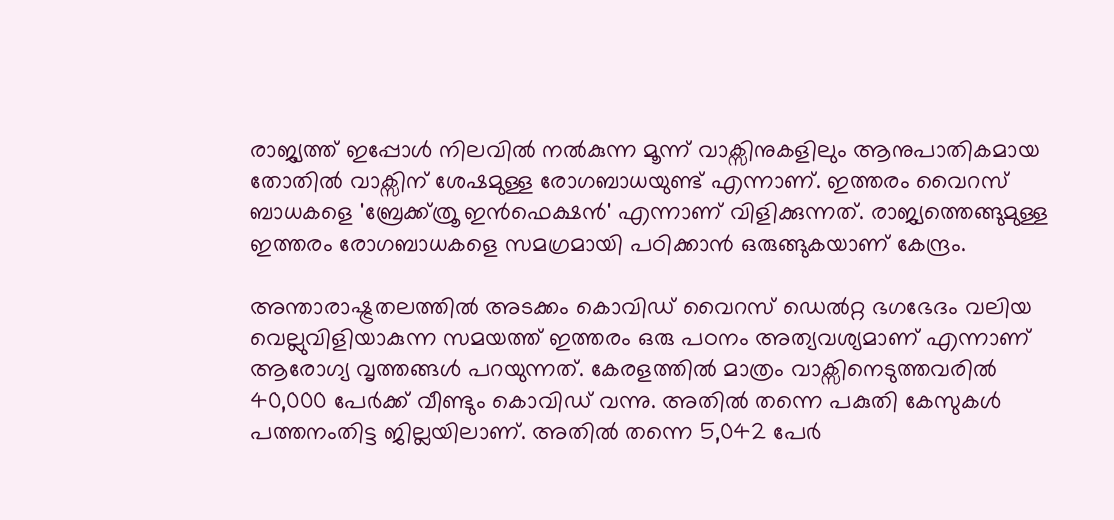രാജ്യത്ത് ഇപ്പോള്‍ നിലവില്‍ നല്‍കുന്ന മൂന്ന് വാക്സിനുകളിലും ആനുപാതികമായ തോതില്‍ വാക്സിന് ശേഷമുള്ള രോഗബാധയുണ്ട് എന്നാണ്. ഇത്തരം വൈറസ് ബാധകളെ 'ബ്രേക്ക്ത്രൂ ഇന്‍ഫെക്ഷന്‍' എന്നാണ് വിളിക്കുന്നത്. രാജ്യത്തെങ്ങുമുള്ള ഇത്തരം രോഗബാധകളെ സമഗ്രമായി പഠിക്കാന്‍ ഒരുങ്ങുകയാണ് കേന്ദ്രം.

അന്താരാഷ്ട്രതലത്തില്‍ അടക്കം കൊവിഡ് വൈറസ് ഡെല്‍റ്റ ഭഗഭേദം വലിയ വെല്ലുവിളിയാകുന്ന സമയത്ത് ഇത്തരം ഒരു പഠനം അത്യവശ്യമാണ് എന്നാണ് ആരോഗ്യ വൃത്തങ്ങള്‍ പറയുന്നത്. കേരളത്തില്‍ മാത്രം വാക്സിനെടുത്തവരില്‍ 40,000 പേര്‍ക്ക് വീണ്ടും കൊവിഡ് വന്നു. അതില്‍ തന്നെ പകുതി കേസുകള്‍ പത്തനംതിട്ട ജില്ലയിലാണ്. അതില്‍ തന്നെ 5,042 പേര്‍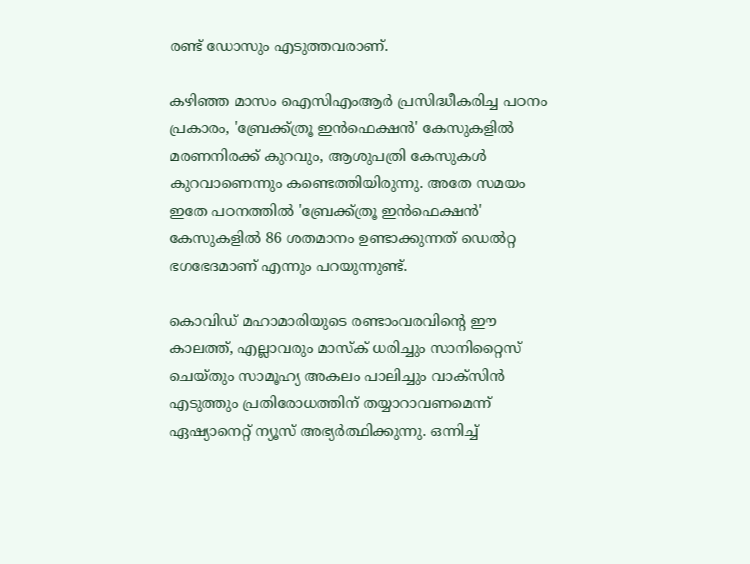രണ്ട് ഡോസും എടുത്തവരാണ്.

കഴിഞ്ഞ മാസം ഐസിഎംആര്‍ പ്രസിദ്ധീകരിച്ച പഠനം പ്രകാരം, 'ബ്രേക്ക്ത്രൂ ഇന്‍ഫെക്ഷന്‍' കേസുകളില്‍ മരണനിരക്ക് കുറവും, ആശുപത്രി കേസുകള്‍ കുറവാണെന്നും കണ്ടെത്തിയിരുന്നു. അതേ സമയം ഇതേ പഠനത്തില്‍ 'ബ്രേക്ക്ത്രൂ ഇന്‍ഫെക്ഷന്‍' കേസുകളില്‍ 86 ശതമാനം ഉണ്ടാക്കുന്നത് ഡെല്‍റ്റ ഭഗഭേദമാണ് എന്നും പറയുന്നുണ്ട്.

കൊവിഡ് മഹാമാരിയുടെ രണ്ടാംവരവിന്റെ ഈ കാലത്ത്, എല്ലാവരും മാസ്‌ക് ധരിച്ചും സാനിറ്റൈസ് ചെയ്തും സാമൂഹ്യ അകലം പാലിച്ചും വാക്‌സിന്‍ എടുത്തും പ്രതിരോധത്തിന് തയ്യാറാവണമെന്ന് ഏഷ്യാനെറ്റ് ന്യൂസ് അഭ്യര്‍ത്ഥിക്കുന്നു. ഒന്നിച്ച്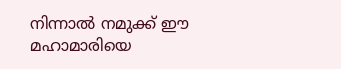നിന്നാല്‍ നമുക്ക് ഈ മഹാമാരിയെ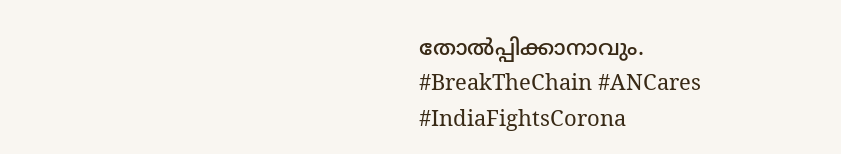തോല്‍പ്പിക്കാനാവും. #BreakTheChain #ANCares #IndiaFightsCorona